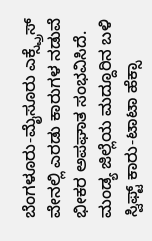ಬೆಂಗಳೂರು-ಮೈಸೂರು ಎಕ್ಸ್ಪ್ರೆಸ್ ವೇನಲ್ಲಿ ಎರಡು ಕಾರುಗಳ ನಡುವೆ ಭೀಕರ ಅಪಘಾತ ಸಂಭವಿಸಿದೆ. ಮಂಡ್ಯ ಜಿಲ್ಲೆಯ ಮದ್ದೂರಿನ ಬಳಿ ಸ್ವಿಫ್ಟ್ ಕಾರು-ಟಾಟಾ ಹೆಕ್ಸಾ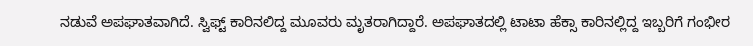ನಡುವೆ ಅಪಘಾತವಾಗಿದೆ. ಸ್ವಿಫ್ಟ್ ಕಾರಿನಲಿದ್ದ ಮೂವರು ಮೃತರಾಗಿದ್ದಾರೆ. ಅಪಘಾತದಲ್ಲಿ ಟಾಟಾ ಹೆಕ್ಸಾ ಕಾರಿನಲ್ಲಿದ್ದ ಇಬ್ಬರಿಗೆ ಗಂಭೀರ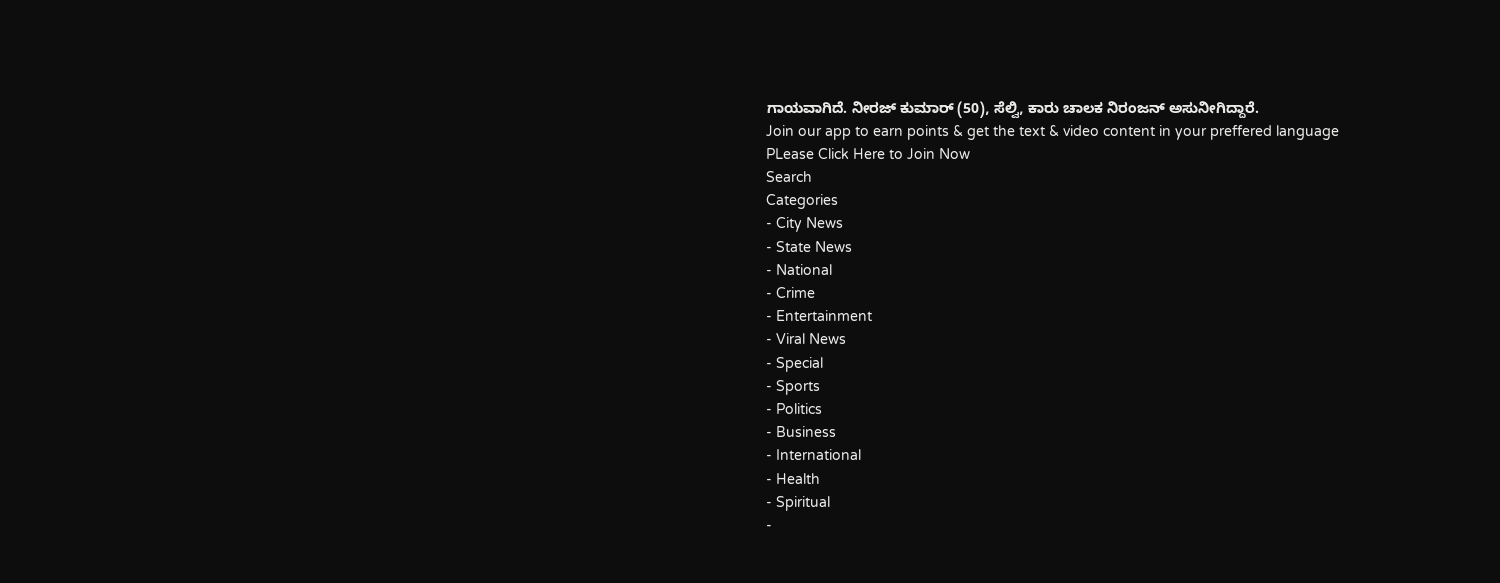ಗಾಯವಾಗಿದೆ. ನೀರಜ್ ಕುಮಾರ್ (50), ಸೆಲ್ವಿ, ಕಾರು ಚಾಲಕ ನಿರಂಜನ್ ಅಸುನೀಗಿದ್ದಾರೆ.
Join our app to earn points & get the text & video content in your preffered language
PLease Click Here to Join Now
Search
Categories
- City News
- State News
- National
- Crime
- Entertainment
- Viral News
- Special
- Sports
- Politics
- Business
- International
- Health
- Spiritual
-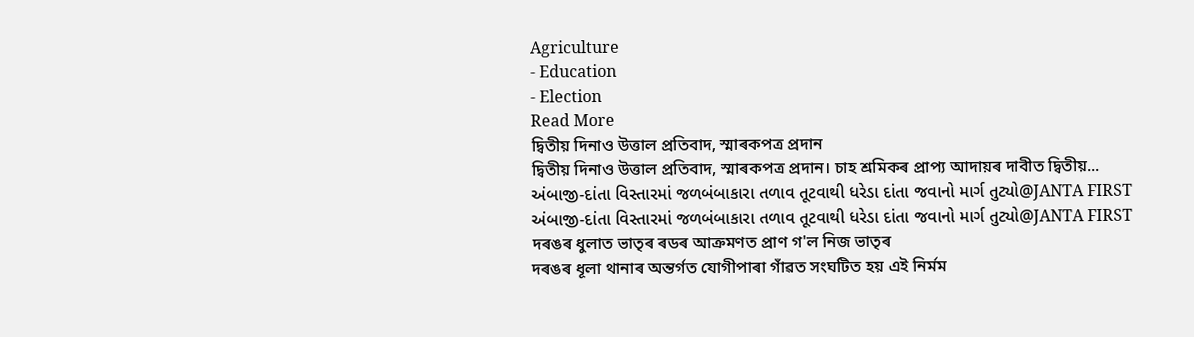Agriculture
- Education
- Election
Read More
দ্বিতীয় দিনাও উত্তাল প্ৰতিবাদ, স্মাৰকপত্ৰ প্ৰদান
দ্বিতীয় দিনাও উত্তাল প্ৰতিবাদ, স্মাৰকপত্ৰ প্ৰদান। চাহ শ্ৰমিকৰ প্ৰাপ্য আদায়ৰ দাবীত দ্বিতীয়...
અંબાજી-દાંતા વિસ્તારમાં જળબંબાકારા તળાવ તૂટવાથી ધરેડા દાંતા જવાનો માર્ગ તુટ્યો@JANTA FIRST
અંબાજી-દાંતા વિસ્તારમાં જળબંબાકારા તળાવ તૂટવાથી ધરેડા દાંતા જવાનો માર્ગ તુટ્યો@JANTA FIRST
দৰঙৰ ধুলাত ভাতৃৰ ৰডৰ আক্ৰমণত প্ৰাণ গ'ল নিজ ভাতৃৰ
দৰঙৰ ধূলা থানাৰ অন্তৰ্গত যোগীপাৰা গাঁৱত সংঘটিত হয় এই নিৰ্মম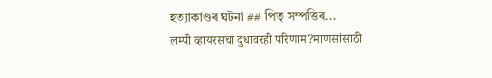হত্যাকাণ্ডৰ ঘটনা ## পিতৃ সম্পত্তিৰ...
लम्पी व्हायरसचा दुधावरही परिणाम?माणसांसाठी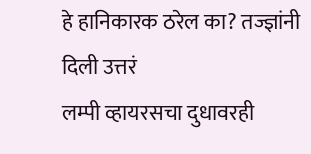हे हानिकारक ठरेल का? तज्ज्ञांनी दिली उत्तरं
लम्पी व्हायरसचा दुधावरही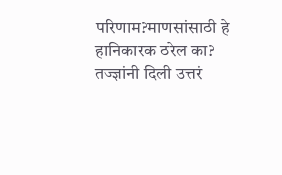परिणाम?माणसांसाठी हे हानिकारक ठरेल का? तज्ज्ञांनी दिली उत्तरं